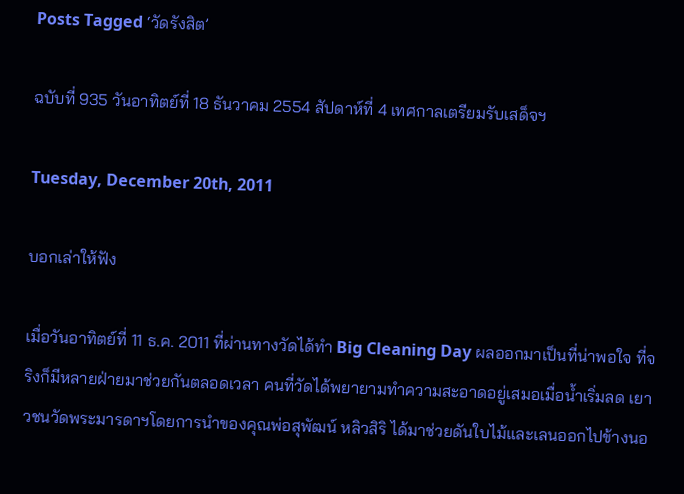Posts Tagged ‘วัดรังสิต’

ฉบับที่ 935 วันอาทิตย์ที่ 18 ธันวาคม 2554 สัปดาห์ที่ 4 เทศกาลเตรียมรับเสด็จฯ

Tuesday, December 20th, 2011

บอกเล่าให้ฟัง

เมื่อวันอาทิตย์ที่ 11 ธ.ค. 2011 ที่ผ่านทางวัดได้ทำ Big Cleaning Day ผลออกมาเป็นที่น่าพอใจ ที่จริงก็มีหลายฝ่ายมาช่วยกันตลอดเวลา คนที่วัดได้พยายามทำความสะอาดอยู่เสมอเมื่อน้ำเริ่มลด เยาวชนวัดพระมารดาฯโดยการนำของคุณพ่อสุพัฒน์ หลิวสิริ ได้มาช่วยดันใบไม้และเลนออกไปข้างนอ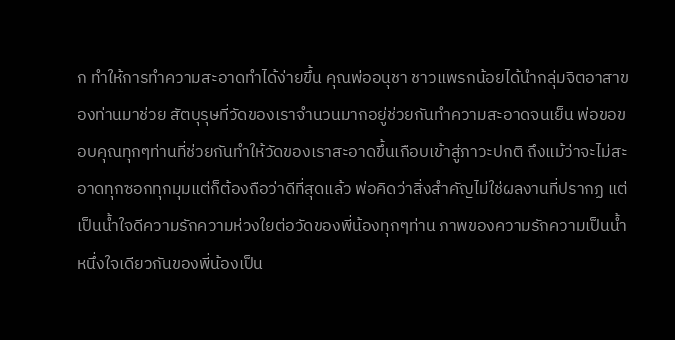ก ทำให้การทำความสะอาดทำได้ง่ายขึ้น คุณพ่ออนุชา ชาวแพรกน้อยได้นำกลุ่มจิตอาสาของท่านมาช่วย สัตบุรุษที่วัดของเราจำนวนมากอยู่ช่วยกันทำความสะอาดจนเย็น พ่อขอขอบคุณทุกๆท่านที่ช่วยกันทำให้วัดของเราสะอาดขึ้นเกือบเข้าสู่ภาวะปกติ ถึงแม้ว่าจะไม่สะอาดทุกซอกทุกมุมแต่ก็ต้องถือว่าดีที่สุดแล้ว พ่อคิดว่าสิ่งสำคัญไม่ใช่ผลงานที่ปรากฏ แต่เป็นน้ำใจดีความรักความห่วงใยต่อวัดของพี่น้องทุกๆท่าน ภาพของความรักความเป็นน้ำหนึ่งใจเดียวกันของพี่น้องเป็น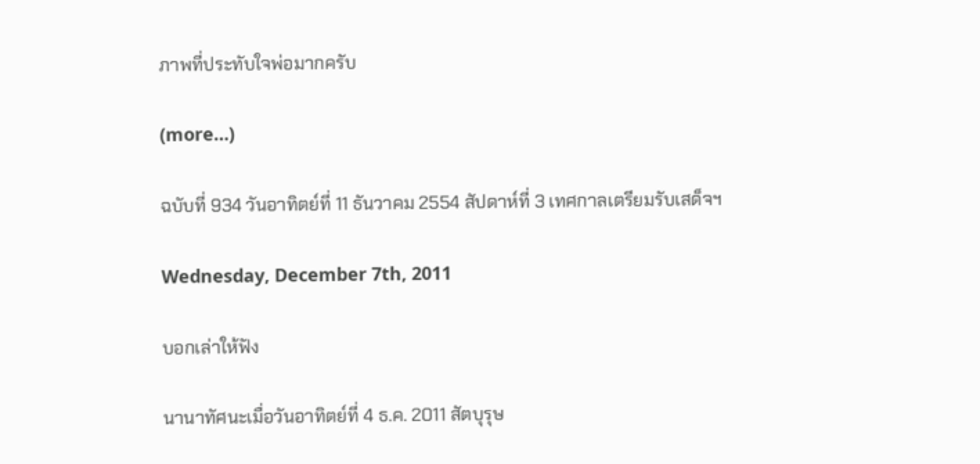ภาพที่ประทับใจพ่อมากครับ

(more…)

ฉบับที่ 934 วันอาทิตย์ที่ 11 ธันวาคม 2554 สัปดาห์ที่ 3 เทศกาลเตรียมรับเสด็จฯ

Wednesday, December 7th, 2011

บอกเล่าให้ฟัง

นานาทัศนะเมื่อวันอาทิตย์ที่ 4 ธ.ค. 2011 สัตบุรุษ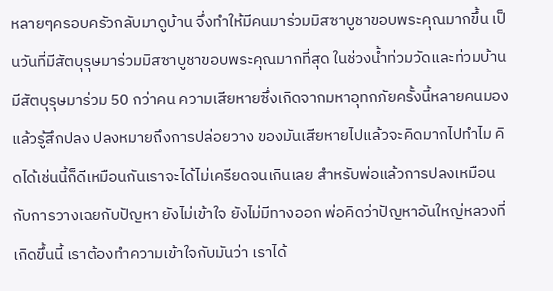หลายๆครอบครัวกลับมาดูบ้าน จึ่งทำให้มีคนมาร่วมมิสซาบูชาขอบพระคุณมากขึ้น เป็นวันที่มีสัตบุรุษมาร่วมมิสซาบูชาขอบพระคุณมากที่สุด ในช่วงน้ำท่วมวัดและท่วมบ้านมีสัตบุรุษมาร่วม 50 กว่าคน ความเสียหายซึ่งเกิดจากมหาอุทกภัยครั้งนี้หลายคนมองแล้วรู้สึกปลง ปลงหมายถึงการปล่อยวาง ของมันเสียหายไปแล้วจะคิดมากไปทำไม คิดได้เช่นนี้ก็ดีเหมือนกันเราจะได้ไม่เครียดจนเกินเลย สำหรับพ่อแล้วการปลงเหมือนกับการวางเฉยกับปัญหา ยังไม่เข้าใจ ยังไม่มีทางออก พ่อคิดว่าปัญหาอันใหญ่หลวงที่เกิดขึ้นนี้ เราต้องทำความเข้าใจกับมันว่า เราได้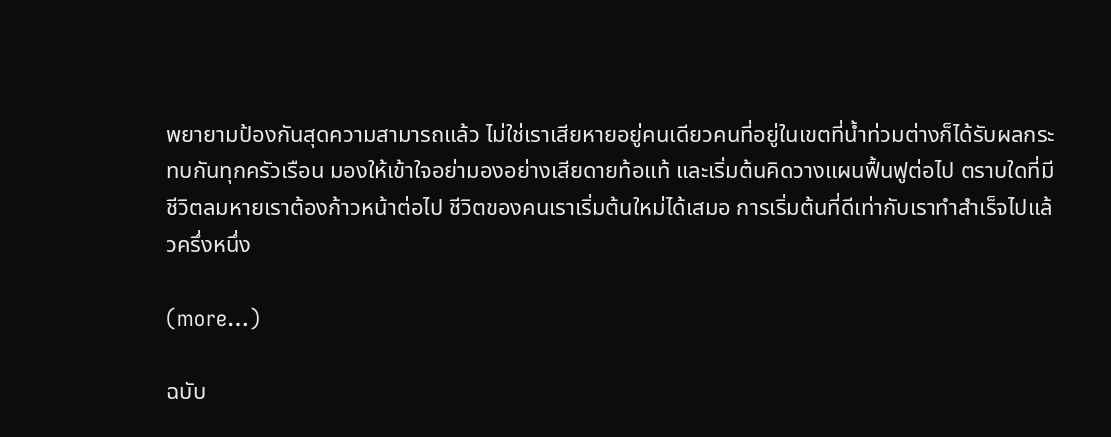พยายามป้องกันสุดความสามารถแล้ว ไม่ใช่เราเสียหายอยู่คนเดียวคนที่อยู่ในเขตที่น้ำท่วมต่างก็ได้รับผลกระทบกันทุกครัวเรือน มองให้เข้าใจอย่ามองอย่างเสียดายท้อแท้ และเริ่มต้นคิดวางแผนฟื้นฟูต่อไป ตราบใดที่มีชีวิตลมหายเราต้องก้าวหน้าต่อไป ชีวิตของคนเราเริ่มต้นใหม่ได้เสมอ การเริ่มต้นที่ดีเท่ากับเราทำสำเร็จไปแล้วครึ่งหนึ่ง

(more…)

ฉบับ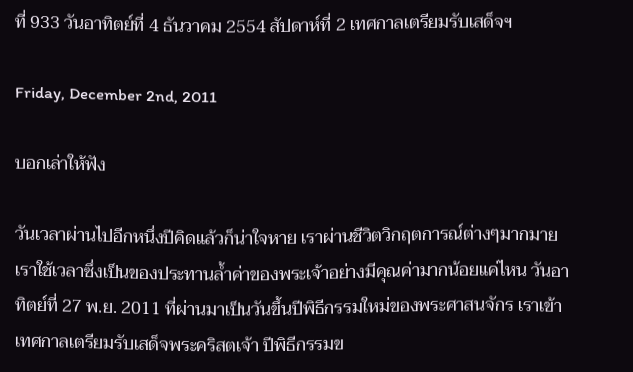ที่ 933 วันอาทิตย์ที่ 4 ธันวาคม 2554 สัปดาห์ที่ 2 เทศกาลเตรียมรับเสด็จฯ

Friday, December 2nd, 2011

บอกเล่าให้ฟัง

วันเวลาผ่านไปอีกหนึ่งปีคิดแล้วก็น่าใจหาย เราผ่านชีวิตวิกฤตการณ์ต่างๆมากมาย เราใช้เวลาซึ่งเป็นของประทานล้ำค่าของพระเจ้าอย่างมีคุณค่ามากน้อยแค่ไหน วันอาทิตย์ที่ 27 พ.ย. 2011 ที่ผ่านมาเป็นวันขึ้นปีพิธีกรรมใหม่ของพระศาสนจักร เราเข้าเทศกาลเตรียมรับเสด็จพระคริสตเจ้า ปีพิธีกรรมข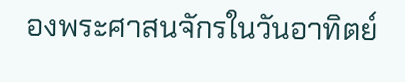องพระศาสนจักรในวันอาทิตย์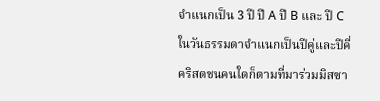จำแนกเป็น 3 ปี ปี A ปี B และ ปี C ในวันธรรมดาจำแนกเป็นปีคู่และปีคี่ คริสตชนคนใดก็ตามที่มาร่วมมิสซา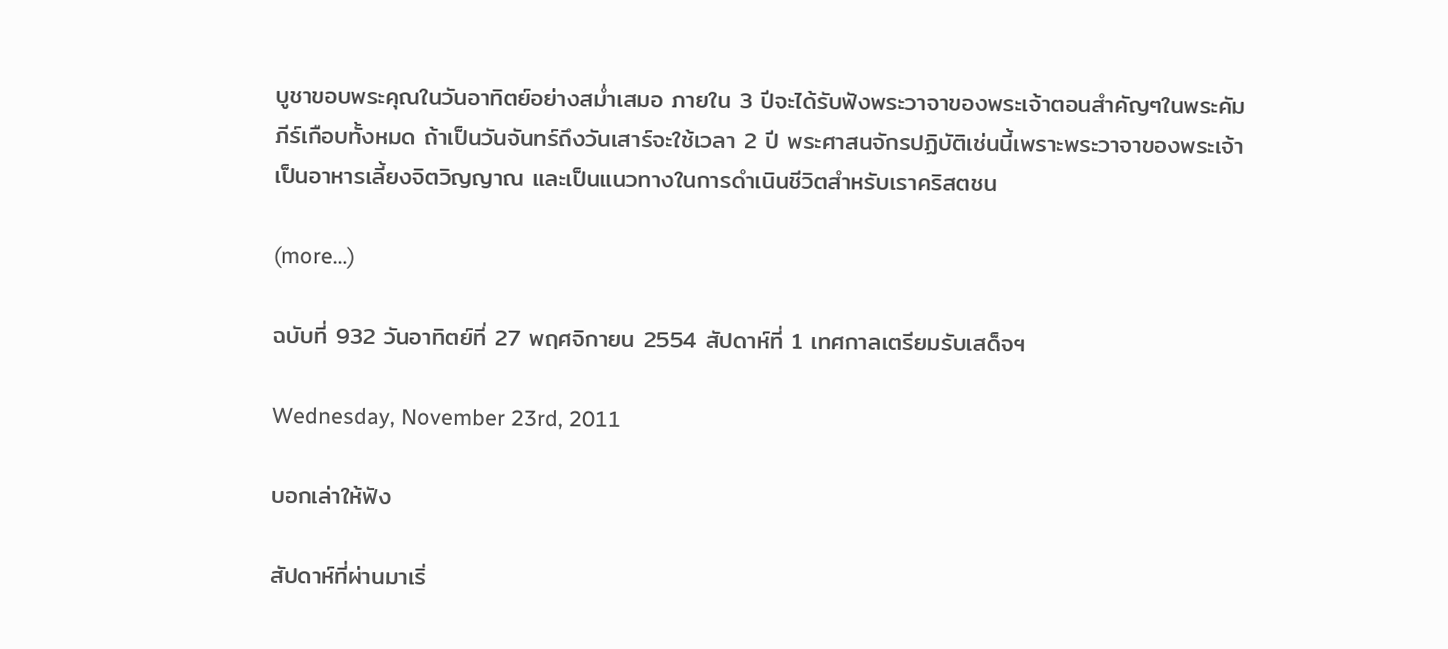บูชาขอบพระคุณในวันอาทิตย์อย่างสม่ำเสมอ ภายใน 3 ปีจะได้รับฟังพระวาจาของพระเจ้าตอนสำคัญๆในพระคัมภีร์เกือบทั้งหมด ถ้าเป็นวันจันทร์ถึงวันเสาร์จะใช้เวลา 2 ปี พระศาสนจักรปฏิบัติเช่นนี้เพราะพระวาจาของพระเจ้าเป็นอาหารเลี้ยงจิตวิญญาณ และเป็นแนวทางในการดำเนินชีวิตสำหรับเราคริสตชน

(more…)

ฉบับที่ 932 วันอาทิตย์ที่ 27 พฤศจิกายน 2554 สัปดาห์ที่ 1 เทศกาลเตรียมรับเสด็จฯ

Wednesday, November 23rd, 2011

บอกเล่าให้ฟัง

สัปดาห์ที่ผ่านมาเริ่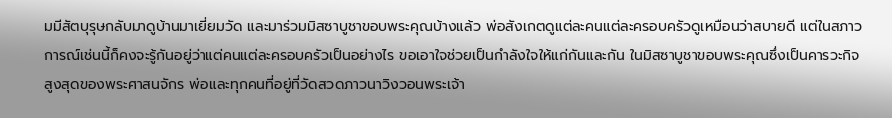มมีสัตบุรุษกลับมาดูบ้านมาเยี่ยมวัด และมาร่วมมิสซาบูชาขอบพระคุณบ้างแล้ว พ่อสังเกตดูแต่ละคนแต่ละครอบครัวดูเหมือนว่าสบายดี แต่ในสภาวการณ์เช่นนี้ก็คงจะรู้กันอยู่ว่าแต่คนแต่ละครอบครัวเป็นอย่างไร ขอเอาใจช่วยเป็นกำลังใจให้แก่กันและกัน ในมิสซาบูชาขอบพระคุณซึ่งเป็นคารวะกิจสูงสุดของพระศาสนจักร พ่อและทุกคนที่อยู่ที่วัดสวดภาวนาวิงวอนพระเจ้า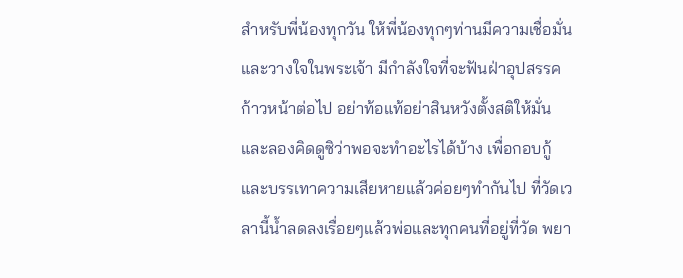สำหรับพี่น้องทุกวัน ให้พี่น้องทุกๆท่านมีความเชื่อมั่นและวางใจในพระเจ้า มีกำลังใจที่จะฟันฝ่าอุปสรรคก้าวหน้าต่อไป อย่าท้อแท้อย่าสินหวังตั้งสติให้มั่นและลองคิดดูซิว่าพอจะทำอะไรได้บ้าง เพื่อกอบกู้และบรรเทาความเสียหายแล้วค่อยๆทำกันไป ที่วัดเวลานี้น้ำลดลงเรื่อยๆแล้วพ่อและทุกคนที่อยู่ที่วัด พยา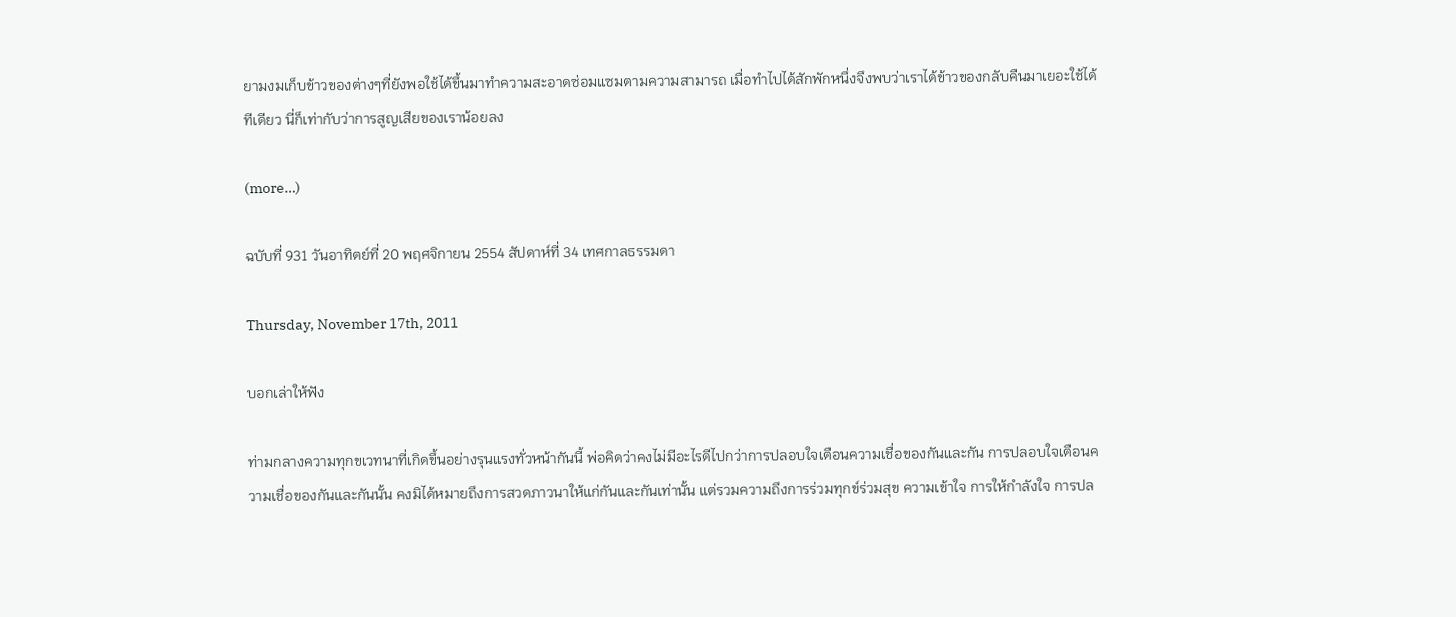ยามงมเก็บข้าวของต่างๆที่ยังพอใช้ได้ขึ้นมาทำความสะอาดซ่อมแซมตามความสามารถ เมื่อทำไปได้สักพักหนึ่งจึงพบว่าเราได้ข้าวของกลับคืนมาเยอะใช้ได้ทีเดียว นี่ก็เท่ากับว่าการสูญเสียของเราน้อยลง

(more…)

ฉบับที่ 931 วันอาทิตย์ที่ 20 พฤศจิกายน 2554 สัปดาห์ที่ 34 เทศกาลธรรมดา

Thursday, November 17th, 2011

บอกเล่าให้ฟัง

ท่ามกลางความทุกขเวทนาที่เกิดขึ้นอย่างรุนแรงทั่วหน้ากันนี้ พ่อคิดว่าคงไม่มีอะไรดีไปกว่าการปลอบใจเตือนความเชื่อของกันและกัน การปลอบใจเตือนความเชื่อของกันและกันนั้น คงมิได้หมายถึงการสวดภาวนาให้แก่กันและกันเท่านั้น แต่รวมความถึงการร่วมทุกข์ร่วมสุข ความเข้าใจ การให้กำลังใจ การปล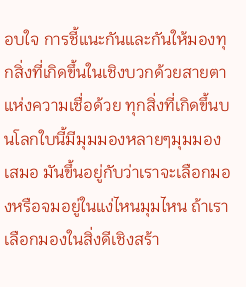อบใจ การชี้แนะกันและกันให้มองทุกสิ่งที่เกิดขึ้นในเชิงบวกด้วยสายตาแห่งความเชื่อด้วย ทุกสิ่งที่เกิดขึ้นบนโลกใบนี้มีมุมมองหลายๆมุมมองเสมอ มันขึ้นอยู่กับว่าเราจะเลือกมองหรือจมอยู่ในแง่ไหนมุมไหน ถ้าเราเลือกมองในสิ่งดีเชิงสร้า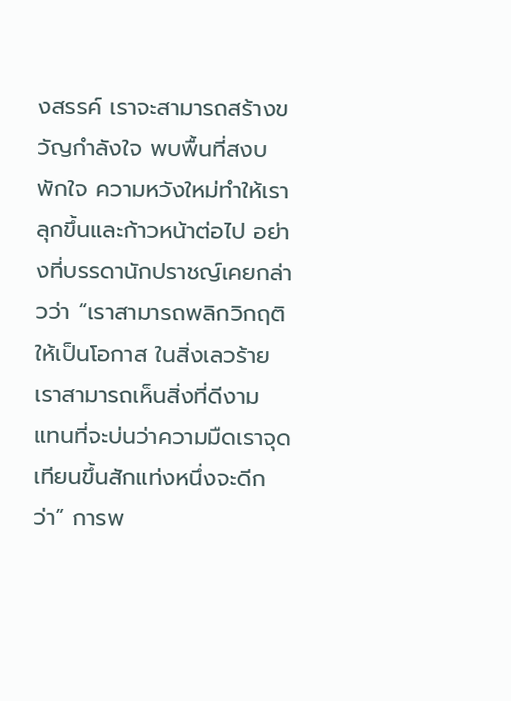งสรรค์ เราจะสามารถสร้างขวัญกำลังใจ พบพื้นที่สงบพักใจ ความหวังใหม่ทำให้เราลุกขึ้นและก้าวหน้าต่อไป อย่างที่บรรดานักปราชญ์เคยกล่าวว่า “เราสามารถพลิกวิกฤติให้เป็นโอกาส ในสิ่งเลวร้ายเราสามารถเห็นสิ่งที่ดีงาม แทนที่จะบ่นว่าความมืดเราจุดเทียนขึ้นสักแท่งหนึ่งจะดีกว่า” การพ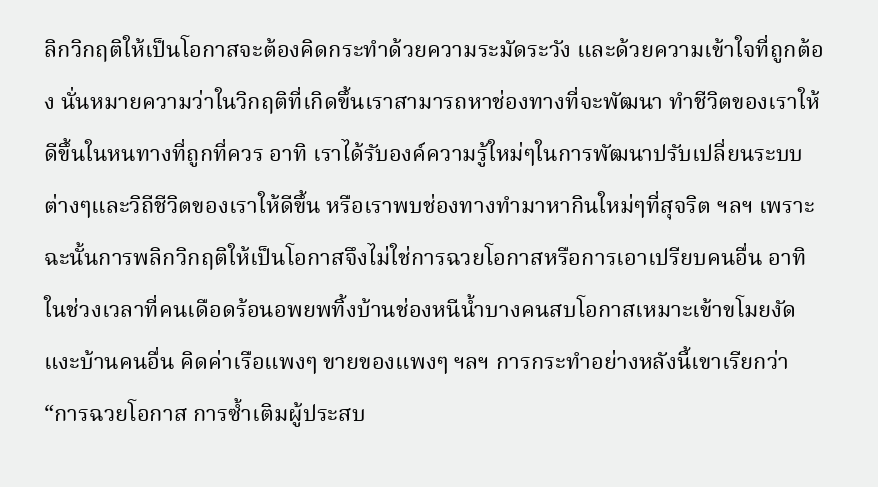ลิกวิกฤติให้เป็นโอกาสจะต้องคิดกระทำด้วยความระมัดระวัง และด้วยความเข้าใจที่ถูกต้อง นั่นหมายความว่าในวิกฤติที่เกิดขึ้นเราสามารถหาช่องทางที่จะพัฒนา ทำชีวิตของเราให้ดีขึ้นในหนทางที่ถูกที่ควร อาทิ เราได้รับองค์ความรู้ใหม่ๆในการพัฒนาปรับเปลี่ยนระบบต่างๆและวิถีชีวิตของเราให้ดีขึ้น หรือเราพบช่องทางทำมาหากินใหม่ๆที่สุจริต ฯลฯ เพราะฉะนั้นการพลิกวิกฤติให้เป็นโอกาสจึงไม่ใช่การฉวยโอกาสหรือการเอาเปรียบคนอื่น อาทิ ในช่วงเวลาที่คนเดือดร้อนอพยพทิ้งบ้านช่องหนีน้ำบางคนสบโอกาสเหมาะเข้าขโมยงัดแงะบ้านคนอื่น คิดค่าเรือแพงๆ ขายของแพงๆ ฯลฯ การกระทำอย่างหลังนี้เขาเรียกว่า “การฉวยโอกาส การซ้ำเติมผู้ประสบ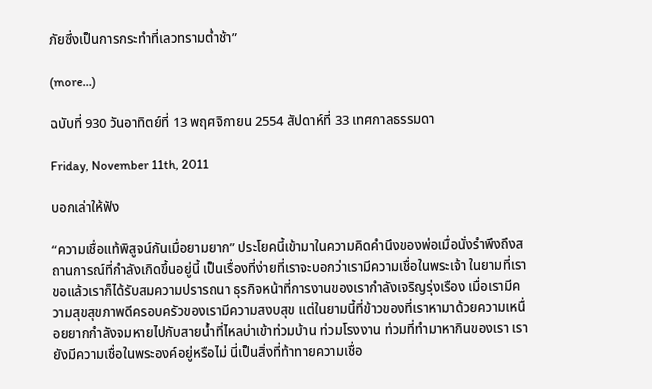ภัยซึ่งเป็นการกระทำที่เลวทรามต่ำช้า”

(more…)

ฉบับที่ 930 วันอาทิตย์ที่ 13 พฤศจิกายน 2554 สัปดาห์ที่ 33 เทศกาลธรรมดา

Friday, November 11th, 2011

บอกเล่าให้ฟัง

“ความเชื่อแท้พิสูจน์กันเมื่อยามยาก” ประโยคนี้เข้ามาในความคิดคำนึงของพ่อเมื่อนั่งรำพึงถึงสถานการณ์ที่กำลังเกิดขึ้นอยู่นี้ เป็นเรื่องที่ง่ายที่เราจะบอกว่าเรามีความเชื่อในพระเจ้า ในยามที่เราขอแล้วเราก็ได้รับสมความปรารถนา ธุรกิจหน้าที่การงานของเรากำลังเจริญรุ่งเรือง เมื่อเรามีความสุขสุขภาพดีครอบครัวของเรามีความสงบสุข แต่ในยามนี้ที่ข้าวของที่เราหามาด้วยความเหนื่อยยากกำลังจมหายไปกับสายน้ำที่ไหลบ่าเข้าท่วมบ้าน ท่วมโรงงาน ท่วมที่ทำมาหากินของเรา เรายังมีความเชื่อในพระองค์อยู่หรือไม่ นี่เป็นสิ่งที่ท้าทายความเชื่อ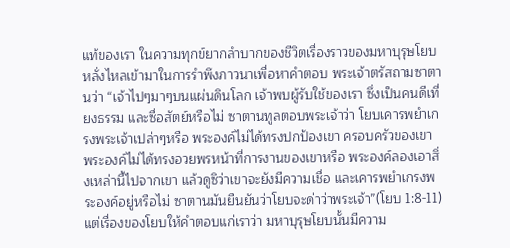แท้ของเรา ในความทุกข์ยากลำบากของชีวิตเรื่องราวของมหาบุรุษโยบหลั่งไหลเข้ามาในการรำพึงภาวนาเพื่อหาคำตอบ พระเจ้าตรัสถามซาตานว่า “เจ้าไปๆมาๆบนแผ่นดินโลก เจ้าพบผู้รับใช้ของเรา ซึ่งเป็นคนดีเที่ยงธรรม และซื่อสัตย์หรือไม่ ซาตานทูลตอบพระเจ้าว่า โยบเคารพยำเกรงพระเจ้าเปล่าๆหรือ พระองค์ไม่ได้ทรงปกป้องเขา ครอบครัวของเขา พระองค์ไม่ได้ทรงอวยพรหน้าที่การงานของเขาหรือ พระองค์ลองเอาสิ่งเหล่านี้ไปจากเขา แล้วดูซิว่าเขาจะยังมีความเชื่อ และเคารพยำเกรงพระองค์อยู่หรือไม่ ซาตานมันยืนยันว่าโยบจะด่าว่าพระเจ้า”(โยบ 1:8-11) แต่เรื่องของโยบให้คำตอบแก่เราว่า มหาบุรุษโยบนั้นมีความ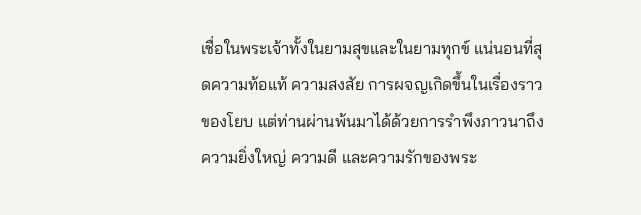เชื่อในพระเจ้าทั้งในยามสุขและในยามทุกข์ แน่นอนที่สุดความท้อแท้ ความสงสัย การผจญเกิดขึ้นในเรื่องราวของโยบ แต่ท่านผ่านพ้นมาได้ด้วยการรำพึงภาวนาถึงความยิ่งใหญ่ ความดี และความรักของพระ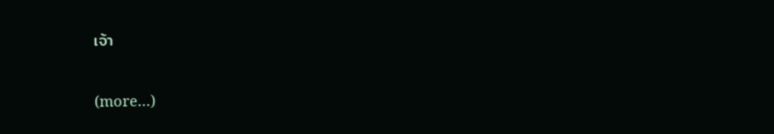เจ้า

(more…)